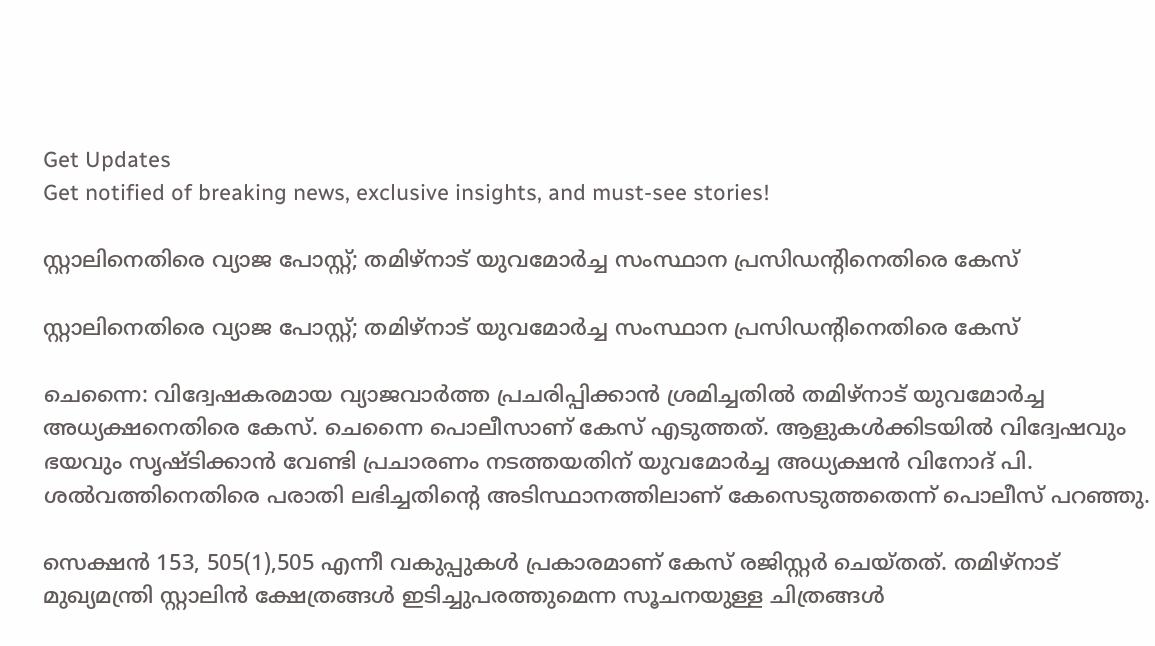Get Updates
Get notified of breaking news, exclusive insights, and must-see stories!

സ്റ്റാലിനെതിരെ വ്യാജ പോസ്റ്റ്; തമിഴ്നാട് യുവമോര്‍ച്ച സംസ്ഥാന പ്രസിഡന്റിനെതിരെ കേസ്

സ്റ്റാലിനെതിരെ വ്യാജ പോസ്റ്റ്; തമിഴ്നാട് യുവമോര്‍ച്ച സംസ്ഥാന പ്രസിഡന്റിനെതിരെ കേസ്

ചെന്നൈ: വിദ്വേഷകരമായ വ്യാജവാര്‍ത്ത പ്രചരിപ്പിക്കാന്‍ ശ്രമിച്ചതില്‍ തമിഴ്നാട് യുവമോര്‍ച്ച അധ്യക്ഷനെതിരെ കേസ്. ചെന്നൈ പൊലീസാണ് കേസ് എടുത്തത്. ആളുകള്‍ക്കിടയില്‍ വിദ്വേഷവും ഭയവും സൃഷ്ടിക്കാന്‍ വേണ്ടി പ്രചാരണം നടത്തയതിന് യുവമോര്‍ച്ച അധ്യക്ഷന്‍ വിനോദ് പി. ശല്‍വത്തിനെതിരെ പരാതി ലഭിച്ചതിന്റെ അടിസ്ഥാനത്തിലാണ് കേസെടുത്തതെന്ന് പൊലീസ് പറഞ്ഞു.

സെക്ഷന്‍ 153, 505(1),505 എന്നീ വകുപ്പുകള്‍ പ്രകാരമാണ് കേസ് രജിസ്റ്റര്‍ ചെയ്തത്. തമിഴ്നാട് മുഖ്യമന്ത്രി സ്റ്റാലിന്‍ ക്ഷേത്രങ്ങള്‍ ഇടിച്ചുപരത്തുമെന്ന സൂചനയുള്ള ചിത്രങ്ങള്‍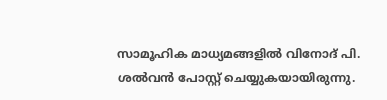സാമൂഹിക മാധ്യമങ്ങളില്‍ വിനോദ് പി. ശല്‍വന്‍ പോസ്റ്റ് ചെയ്യുകയായിരുന്നു.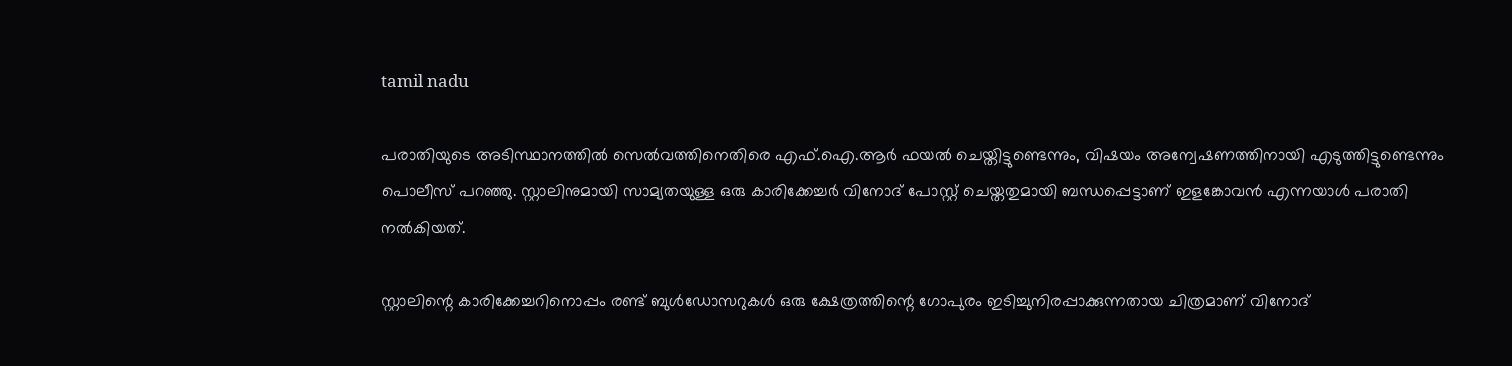tamil nadu

പരാതിയുടെ അടിസ്ഥാനത്തില്‍ സെല്‍വത്തിനെതിരെ എഫ്.ഐ.ആര്‍ ഫയല്‍ ചെയ്തിട്ടുണ്ടെന്നും, വിഷയം അന്വേഷണത്തിനായി എടുത്തിട്ടുണ്ടെന്നും പൊലീസ് പറഞ്ഞു. സ്റ്റാലിനുമായി സാമ്യതയുള്ള ഒരു കാരിക്കേച്ചര്‍ വിനോദ് പോസ്റ്റ് ചെയ്തതുമായി ബന്ധപ്പെട്ടാണ് ഇളങ്കോവന്‍ എന്നയാള്‍ പരാതി നല്‍കിയത്.

സ്റ്റാലിന്റെ കാരിക്കേച്ചറിനൊപ്പം രണ്ട് ബുള്‍ഡോസറുകള്‍ ഒരു ക്ഷേത്രത്തിന്റെ ഗോപുരം ഇടിച്ചുനിരപ്പാക്കുന്നതായ ചിത്രമാണ് വിനോദ്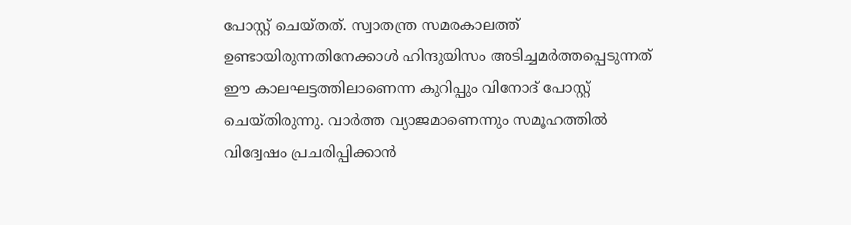പോസ്റ്റ് ചെയ്തത്. സ്വാതന്ത്ര സമരകാലത്ത് ഉണ്ടായിരുന്നതിനേക്കാള്‍ ഹിന്ദുയിസം അടിച്ചമര്‍ത്തപ്പെടുന്നത് ഈ കാലഘട്ടത്തിലാണെന്ന കുറിപ്പും വിനോദ് പോസ്റ്റ് ചെയ്തിരുന്നു. വാര്‍ത്ത വ്യാജമാണെന്നും സമൂഹത്തില്‍ വിദ്വേഷം പ്രചരിപ്പിക്കാന്‍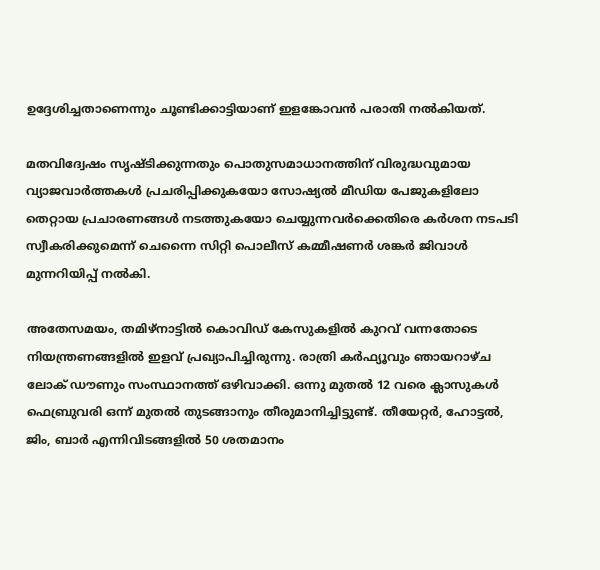ഉദ്ദേശിച്ചതാണെന്നും ചൂണ്ടിക്കാട്ടിയാണ് ഇളങ്കോവന്‍ പരാതി നല്‍കിയത്.

മതവിദ്വേഷം സൃഷ്ടിക്കുന്നതും പൊതുസമാധാനത്തിന് വിരുദ്ധവുമായ വ്യാജവാര്‍ത്തകള്‍ പ്രചരിപ്പിക്കുകയോ സോഷ്യല്‍ മീഡിയ പേജുകളിലോ തെറ്റായ പ്രചാരണങ്ങള്‍ നടത്തുകയോ ചെയ്യുന്നവര്‍ക്കെതിരെ കര്‍ശന നടപടി സ്വീകരിക്കുമെന്ന് ചെന്നൈ സിറ്റി പൊലീസ് കമ്മീഷണര്‍ ശങ്കര്‍ ജിവാള്‍ മുന്നറിയിപ്പ് നല്‍കി.

അതേസമയം, തമിഴ്നാട്ടിൽ കൊവിഡ് കേസുകളിൽ കുറവ് വന്നതോടെ നിയന്ത്രണങ്ങളിൽ ഇളവ് പ്രഖ്യാപിച്ചിരുന്നു. രാത്രി കർഫ്യൂവും ഞായറാഴ്ച ലോക് ഡൗണും സംസ്ഥാനത്ത് ഒഴിവാക്കി. ഒന്നു മുതൽ 12 വരെ ക്ലാസുകൾ ഫെബ്രുവരി ഒന്ന് മുതൽ തുടങ്ങാനും തീരുമാനിച്ചിട്ടുണ്ട്. തീയേറ്റർ, ഹോട്ടൽ, ജിം, ബാർ എന്നിവിടങ്ങളിൽ 50 ശതമാനം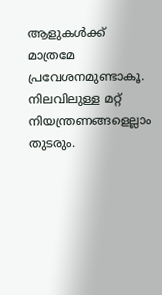ആളുകൾക്ക് മാത്രമേ പ്രവേശനമുണ്ടാകൂ. നിലവിലുള്ള മറ്റ് നിയന്ത്രണങ്ങളെല്ലാം തുടരും.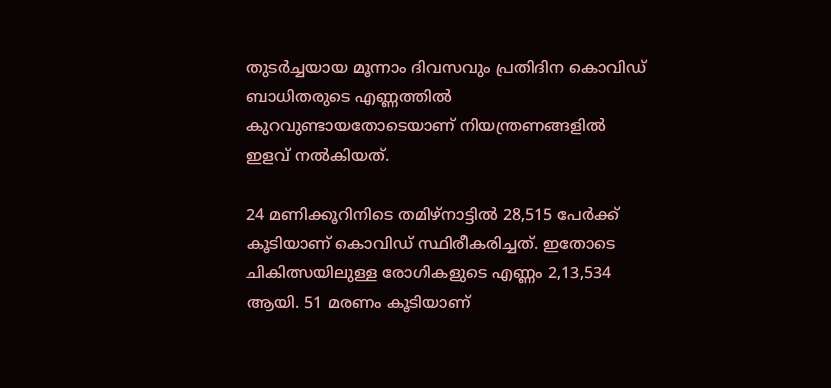തുടർച്ചയായ മൂന്നാം ദിവസവും പ്രതിദിന കൊവിഡ് ബാധിതരുടെ എണ്ണത്തിൽ കുറവുണ്ടായതോടെയാണ് നിയന്ത്രണങ്ങളിൽ ഇളവ് നൽകിയത്.

24 മണിക്കൂറിനിടെ തമിഴ്നാട്ടിൽ 28,515 പേർക്ക് കൂടിയാണ് കൊവി‍ഡ് സ്ഥിരീകരിച്ചത്. ഇതോടെ ചികിത്സയിലുള്ള രോഗികളുടെ എണ്ണം 2,13,534 ആയി. 51 മരണം കൂടിയാണ്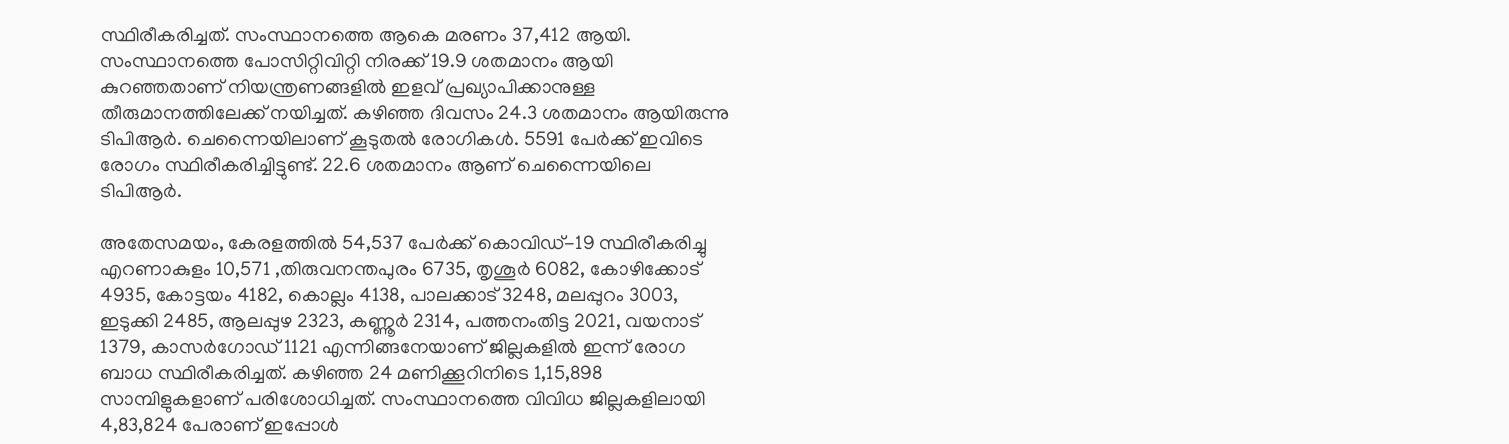സ്ഥിരീകരിച്ചത്. സംസ്ഥാനത്തെ ആകെ മരണം 37,412 ആയി. സംസ്ഥാനത്തെ പോസിറ്റിവിറ്റി നിരക്ക് 19.9 ശതമാനം ആയി കുറഞ്ഞതാണ് നിയന്ത്രണങ്ങളിൽ ഇളവ് പ്രഖ്യാപിക്കാനുള്ള തീരുമാനത്തിലേക്ക് നയിച്ചത്. കഴിഞ്ഞ ദിവസം 24.3 ശതമാനം ആയിരുന്നു ടിപിആർ. ചെന്നൈയിലാണ് കൂടുതൽ രോഗികൾ. 5591 പേർക്ക് ഇവിടെ രോഗം സ്ഥിരീകരിച്ചിട്ടുണ്ട്. 22.6 ശതമാനം ആണ് ചെന്നൈയിലെ ടിപിആർ.

അതേസമയം, കേരളത്തില്‍ 54,537 പേര്‍ക്ക് കൊവിഡ്-19 സ്ഥിരീകരിച്ചു എറണാകുളം 10,571 ,തിരുവനന്തപുരം 6735, തൃശൂര്‍ 6082, കോഴിക്കോട് 4935, കോട്ടയം 4182, കൊല്ലം 4138, പാലക്കാട് 3248, മലപ്പുറം 3003, ഇടുക്കി 2485, ആലപ്പുഴ 2323, കണ്ണൂര്‍ 2314, പത്തനംതിട്ട 2021, വയനാട് 1379, കാസര്‍ഗോഡ് 1121 എന്നിങ്ങനേയാണ് ജില്ലകളില്‍ ഇന്ന് രോഗ ബാധ സ്ഥിരീകരിച്ചത്. കഴിഞ്ഞ 24 മണിക്കൂറിനിടെ 1,15,898 സാമ്പിളുകളാണ് പരിശോധിച്ചത്. സംസ്ഥാനത്തെ വിവിധ ജില്ലകളിലായി 4,83,824 പേരാണ് ഇപ്പോള്‍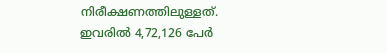നിരീക്ഷണത്തിലുള്ളത്. ഇവരില്‍ 4,72,126 പേര്‍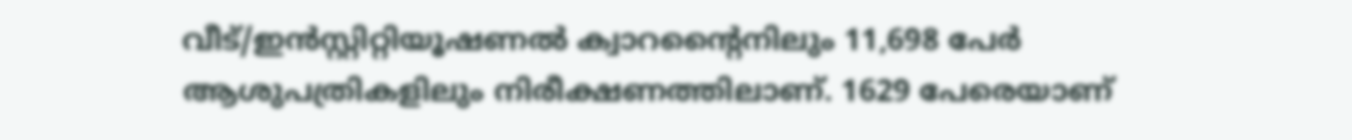വീട്/ഇന്‍സ്റ്റിറ്റിയൂഷണല്‍ ക്വാറന്റൈനിലും 11,698 പേര്‍ ആശുപത്രികളിലും നിരീക്ഷണത്തിലാണ്. 1629 പേരെയാണ്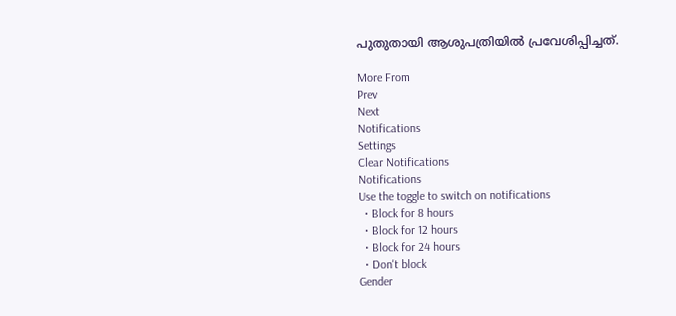പുതുതായി ആശുപത്രിയില്‍ പ്രവേശിപ്പിച്ചത്.

More From
Prev
Next
Notifications
Settings
Clear Notifications
Notifications
Use the toggle to switch on notifications
  • Block for 8 hours
  • Block for 12 hours
  • Block for 24 hours
  • Don't block
Gender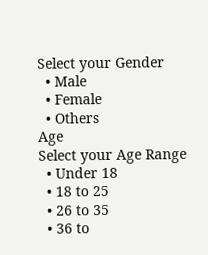Select your Gender
  • Male
  • Female
  • Others
Age
Select your Age Range
  • Under 18
  • 18 to 25
  • 26 to 35
  • 36 to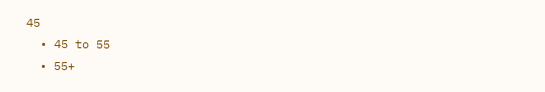45
  • 45 to 55
  • 55+